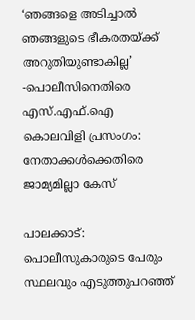‘ഞങ്ങളെ അടിച്ചാൽ ഞങ്ങളുടെ ഭീകരതയ്ക്ക് അറുതിയുണ്ടാകില്ല’ -പൊലീസിനെതിരെ എസ്.എഫ്.ഐ കൊലവിളി പ്രസംഗം: നേതാക്കൾക്കെതിരെ ജാമ്യമില്ലാ കേസ്

പാലക്കാട്: പൊലീസുകാരുടെ പേരും സ്ഥലവും എടുത്തുപറഞ്ഞ്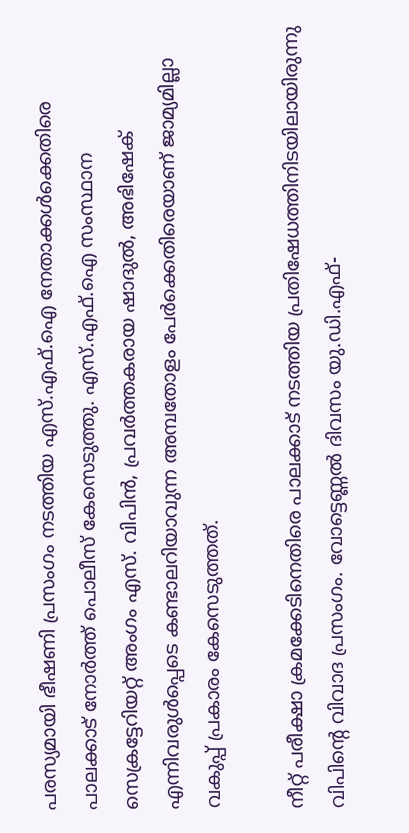പരസ്യമായി ഭീഷണി പ്രസംഗം നടത്തിയ എസ്.എഫ്.ഐ നേതാക്കൾക്കെതിരെ പാലക്കാട് നോർത്ത് പൊലീസ് കേസെടുത്തു. എസ്.എഫ്.ഐ സംസ്ഥാന സെക്രട്ടേറിയറ്റ് അംഗം എസ്. വിപിൻ, പ്രവർത്തകരായ ഷാദുൽ, അഭിഷേക് എന്നിവരുൾപ്പെടെ കണ്ടാലറിയാവുന്ന അമ്പതോളം പേർക്കെതിരെയാണ് ജാമ്യമില്ലാ വകുപ്പ് പ്രകാരം കേസെടുത്തത്.

നീറ്റ് പരീക്ഷാ ക്രമക്കേടിനെതിരെ പാലക്കാട് നടത്തിയ പ്രതിഷേധത്തിനിടയിലായിരുന്നു വിപിന്റെ വിവാദ പ്രസംഗം. വോട്ടെണ്ണൽ ദിവസം യു.ഡി.എഫ്-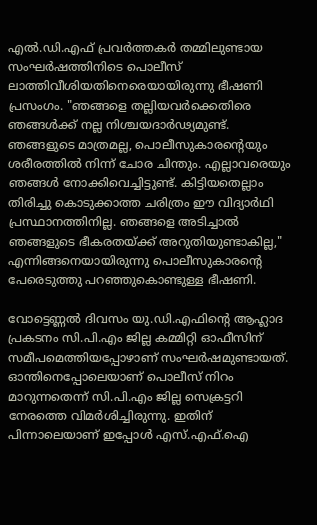എൽ.ഡി.എഫ് പ്രവർത്തകർ തമ്മിലുണ്ടായ സംഘർഷത്തിനിടെ പൊലീസ് ലാത്തിവീശിയതിനെരെയായിരുന്നു ഭീഷണി പ്രസംഗം. "ഞങ്ങളെ തല്ലിയവർക്കെതിരെ ഞങ്ങൾക്ക് നല്ല നിശ്ചയദാർഢ്യമുണ്ട്. ഞങ്ങളുടെ മാത്രമല്ല, പൊലീസുകാരന്റെയും ശരീരത്തിൽ നിന്ന് ചോര ചിന്തും. എല്ലാവരെയും ഞങ്ങൾ നോക്കിവെച്ചിട്ടുണ്ട്. കിട്ടിയതെല്ലാം തിരിച്ചു കൊടുക്കാത്ത ചരിത്രം ഈ വിദ്യാർഥി പ്രസ്ഥാനത്തിനില്ല. ഞങ്ങളെ അടിച്ചാൽ ഞങ്ങളുടെ ഭീകരതയ്ക്ക് അറുതിയുണ്ടാകില്ല," എന്നിങ്ങനെയായിരുന്നു പൊലീസുകാരന്റെ പേരെടുത്തു പറഞ്ഞുകൊണ്ടുള്ള ഭീഷണി.

വോട്ടെണ്ണൽ ദിവസം യു.ഡി.എഫിന്റെ ആഹ്ലാദ പ്രകടനം സി.പി.എം ജില്ല കമ്മിറ്റി ഓഫീസിന് സമീപമെത്തിയപ്പോഴാണ് സംഘർഷമുണ്ടായത്. ഓന്തിനെപ്പോലെയാണ് പൊലീസ് നിറം മാറുന്നതെന്ന് സി.പി.എം ജില്ല സെക്രട്ടറി നേരത്തെ വിമർശിച്ചിരുന്നു. ഇതിന് പിന്നാലെയാണ് ഇപ്പോൾ എസ്.എഫ്.ഐ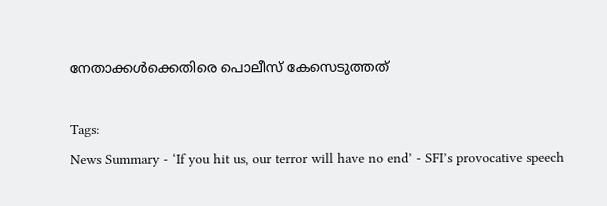നേതാക്കൾക്കെതിരെ പൊലീസ് കേസെടുത്തത്

Tags:
News Summary - ‘If you hit us, our terror will have no end’ - SFI’s provocative speech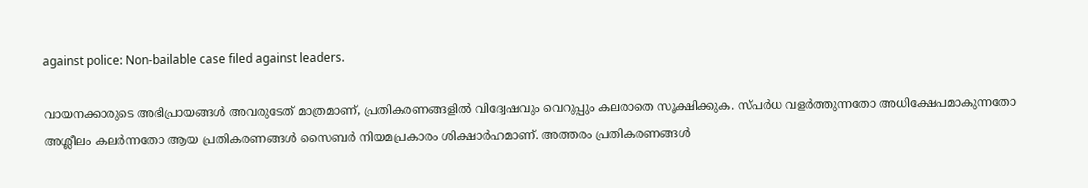against police: Non-bailable case filed against leaders.

വായനക്കാരുടെ അഭിപ്രായങ്ങള്‍ അവരുടേത് മാത്രമാണ്, പ്രതികരണങ്ങളിൽ വിദ്വേഷവും വെറുപ്പും കലരാതെ സൂക്ഷിക്കുക. സ്പർധ വളർത്തുന്നതോ അധിക്ഷേപമാകുന്നതോ അശ്ലീലം കലർന്നതോ ആയ പ്രതികരണങ്ങൾ സൈബർ നിയമപ്രകാരം ശിക്ഷാർഹമാണ്. അത്തരം പ്രതികരണങ്ങൾ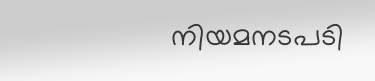നിയമനടപടി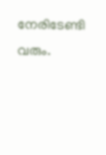നേരിടേണ്ടി വരും.